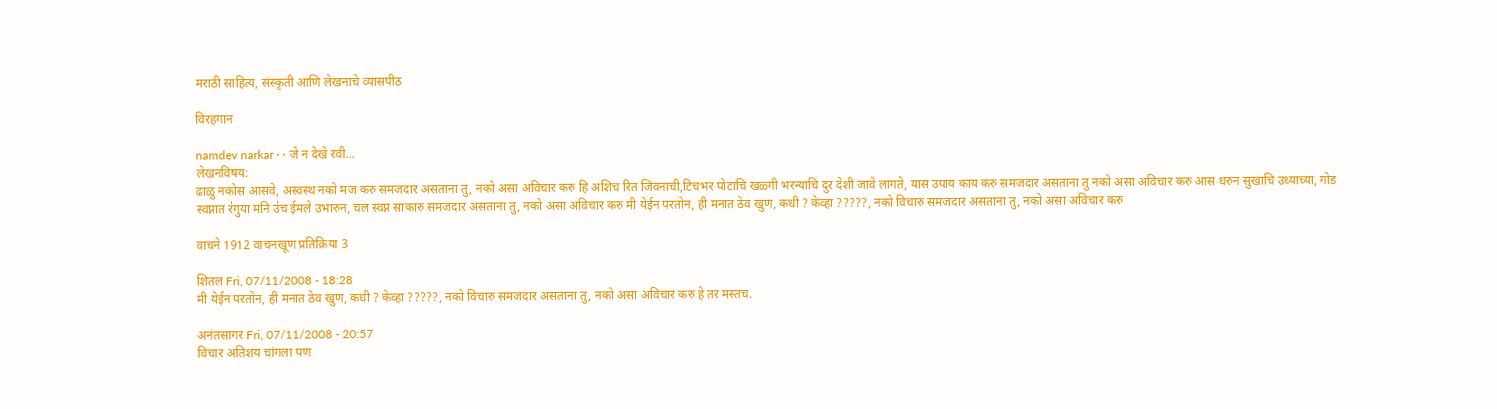मराठी साहित्य, संस्कृती आणि लेखनाचे व्यासपीठ

विरहगान

namdev narkar · · जे न देखे रवी...
लेखनविषय:
ढाळु नकोस आसवे, अस्वस्थ नको मज करु समजदार असताना तु, नको असा अविचार करु हि अशिच रित जिवनाची,टिचभर पोटाचि खळ्गी भरन्याचि दुर देशी जावे लागते, यास उपाय काय करु समजदार असताना तु नको असा अविचार करु आस धरुन सुखाचि उध्याच्या, गोड स्वप्नात र॑गुया मनि उ॑च ईमले उभारुन, चल स्वप्न साकारु समजदार असताना तु, नको असा अविचार करु मी येईन परतोन, ही मनात ठेव खुण, कधी ? केव्हा ?????, नको विचारु समजदार असताना तु, नको असा अविचार करु

वाचने 1912 वाचनखूण प्रतिक्रिया 3

शितल Fri, 07/11/2008 - 18:28
मी येईन परतोन, ही मनात ठेव खुण, कधी ? केव्हा ?????, नको विचारु समजदार असताना तु, नको असा अविचार करु हे तर मस्तच.

अनंतसागर Fri, 07/11/2008 - 20:57
विचार अतिशय चांगला पण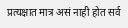प्रत्यक्षात मात्र असं नाही होत सर्व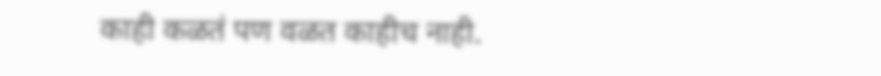काही कळतं पण वळत काहीच नाही.